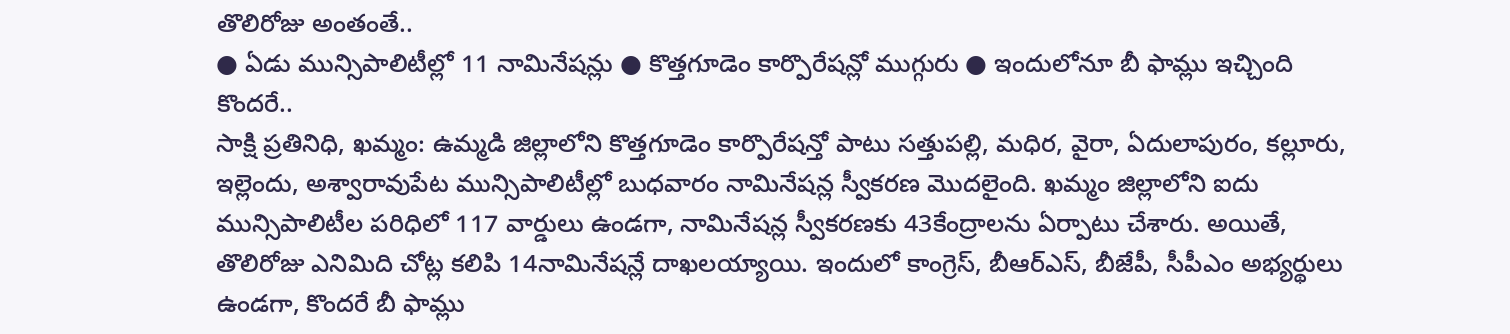తొలిరోజు అంతంతే..
● ఏడు మున్సిపాలిటీల్లో 11 నామినేషన్లు ● కొత్తగూడెం కార్పొరేషన్లో ముగ్గురు ● ఇందులోనూ బీ ఫామ్లు ఇచ్చింది కొందరే..
సాక్షి ప్రతినిధి, ఖమ్మం: ఉమ్మడి జిల్లాలోని కొత్తగూడెం కార్పొరేషన్తో పాటు సత్తుపల్లి, మధిర, వైరా, ఏదులాపురం, కల్లూరు, ఇల్లెందు, అశ్వారావుపేట మున్సిపాలిటీల్లో బుధవారం నామినేషన్ల స్వీకరణ మొదలైంది. ఖమ్మం జిల్లాలోని ఐదు మున్సిపాలిటీల పరిధిలో 117 వార్డులు ఉండగా, నామినేషన్ల స్వీకరణకు 43కేంద్రాలను ఏర్పాటు చేశారు. అయితే, తొలిరోజు ఎనిమిది చోట్ల కలిపి 14నామినేషన్లే దాఖలయ్యాయి. ఇందులో కాంగ్రెస్, బీఆర్ఎస్, బీజేపీ, సీపీఎం అభ్యర్థులు ఉండగా, కొందరే బీ ఫామ్లు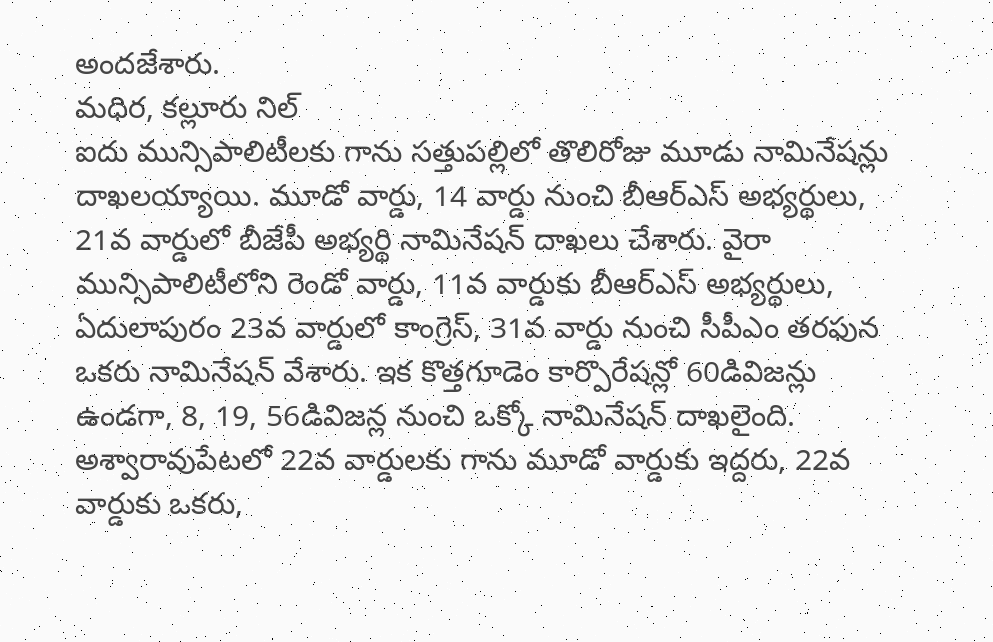అందజేశారు.
మధిర, కల్లూరు నిల్
ఐదు మున్సిపాలిటీలకు గాను సత్తుపల్లిలో తొలిరోజు మూడు నామినేషన్లు దాఖలయ్యాయి. మూడో వార్డు, 14 వార్డు నుంచి బీఆర్ఎస్ అభ్యర్థులు, 21వ వార్డులో బీజేపీ అభ్యర్థి నామినేషన్ దాఖలు చేశారు. వైరా మున్సిపాలిటీలోని రెండో వార్డు, 11వ వార్డుకు బీఆర్ఎస్ అభ్యర్థులు, ఏదులాపురం 23వ వార్డులో కాంగ్రెస్, 31వ వార్డు నుంచి సీపీఎం తరఫున ఒకరు నామినేషన్ వేశారు. ఇక కొత్తగూడెం కార్పొరేషన్లో 60డివిజన్లు ఉండగా, 8, 19, 56డివిజన్ల నుంచి ఒక్కో నామినేషన్ దాఖలైంది. అశ్వారావుపేటలో 22వ వార్డులకు గాను మూడో వార్డుకు ఇద్దరు, 22వ వార్డుకు ఒకరు,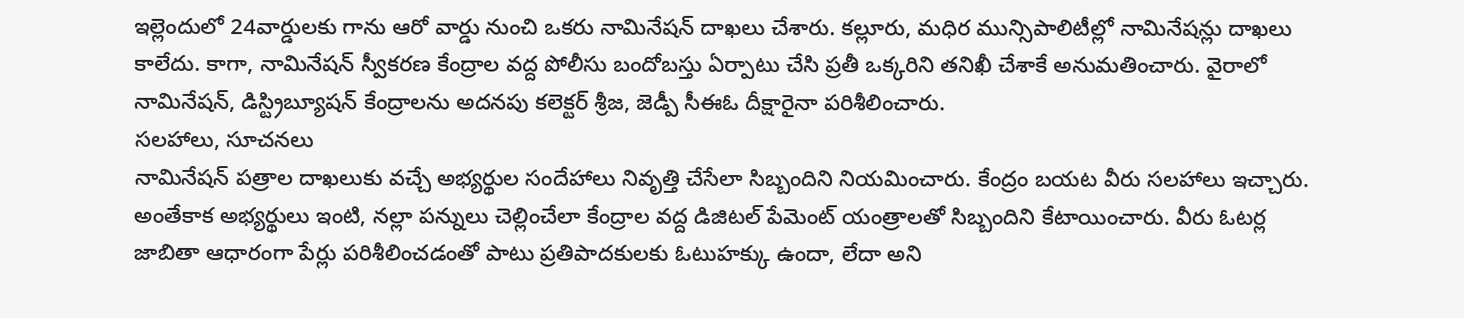ఇల్లెందులో 24వార్డులకు గాను ఆరో వార్డు నుంచి ఒకరు నామినేషన్ దాఖలు చేశారు. కల్లూరు, మధిర మున్సిపాలిటీల్లో నామినేషన్లు దాఖలు కాలేదు. కాగా, నామినేషన్ స్వీకరణ కేంద్రాల వద్ద పోలీసు బందోబస్తు ఏర్పాటు చేసి ప్రతీ ఒక్కరిని తనిఖీ చేశాకే అనుమతించారు. వైరాలో నామినేషన్, డిస్ట్రిబ్యూషన్ కేంద్రాలను అదనపు కలెక్టర్ శ్రీజ, జెడ్పీ సీఈఓ దీక్షారైనా పరిశీలించారు.
సలహాలు, సూచనలు
నామినేషన్ పత్రాల దాఖలుకు వచ్చే అభ్యర్థుల సందేహాలు నివృత్తి చేసేలా సిబ్బందిని నియమించారు. కేంద్రం బయట వీరు సలహాలు ఇచ్చారు. అంతేకాక అభ్యర్థులు ఇంటి, నల్లా పన్నులు చెల్లించేలా కేంద్రాల వద్ద డిజిటల్ పేమెంట్ యంత్రాలతో సిబ్బందిని కేటాయించారు. వీరు ఓటర్ల జాబితా ఆధారంగా పేర్లు పరిశీలించడంతో పాటు ప్రతిపాదకులకు ఓటుహక్కు ఉందా, లేదా అని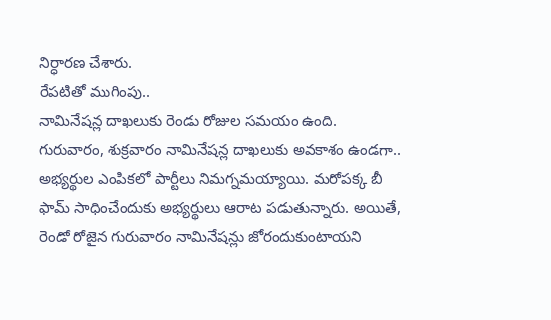నిర్ధారణ చేశారు.
రేపటితో ముగింపు..
నామినేషన్ల దాఖలుకు రెండు రోజుల సమయం ఉంది. గురువారం, శుక్రవారం నామినేషన్ల దాఖలుకు అవకాశం ఉండగా.. అభ్యర్థుల ఎంపికలో పార్టీలు నిమగ్నమయ్యాయి. మరోపక్క బీ ఫామ్ సాధించేందుకు అభ్యర్థులు ఆరాట పడుతున్నారు. అయితే, రెండో రోజైన గురువారం నామినేషన్లు జోరందుకుంటాయని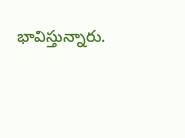భావిస్తున్నారు.